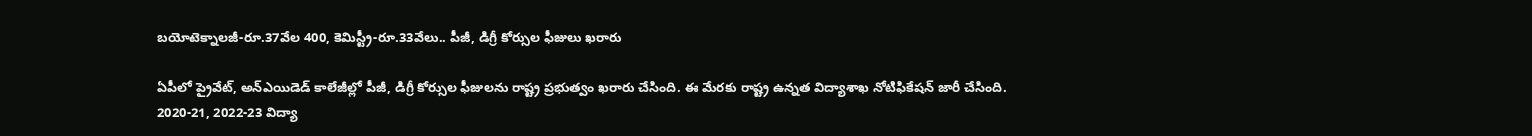బయోటెక్నాలజీ-రూ.37వేల 400, కెమిస్ట్రీ-రూ.33వేలు.. పీజీ, డిగ్రీ కోర్సుల ఫీజులు ఖరారు

ఏపీలో ప్రైవేట్, అన్‌ఎయిడెడ్‌ కాలేజీల్లో పీజీ, డిగ్రీ కోర్సుల ఫీజులను రాష్ట్ర ప్రభుత్వం ఖరారు చేసింది. ఈ మేరకు రాష్ట్ర ఉన్నత విద్యాశాఖ నోటిఫికేషన్‌ జారీ చేసింది. 2020-21, 2022-23 విద్యా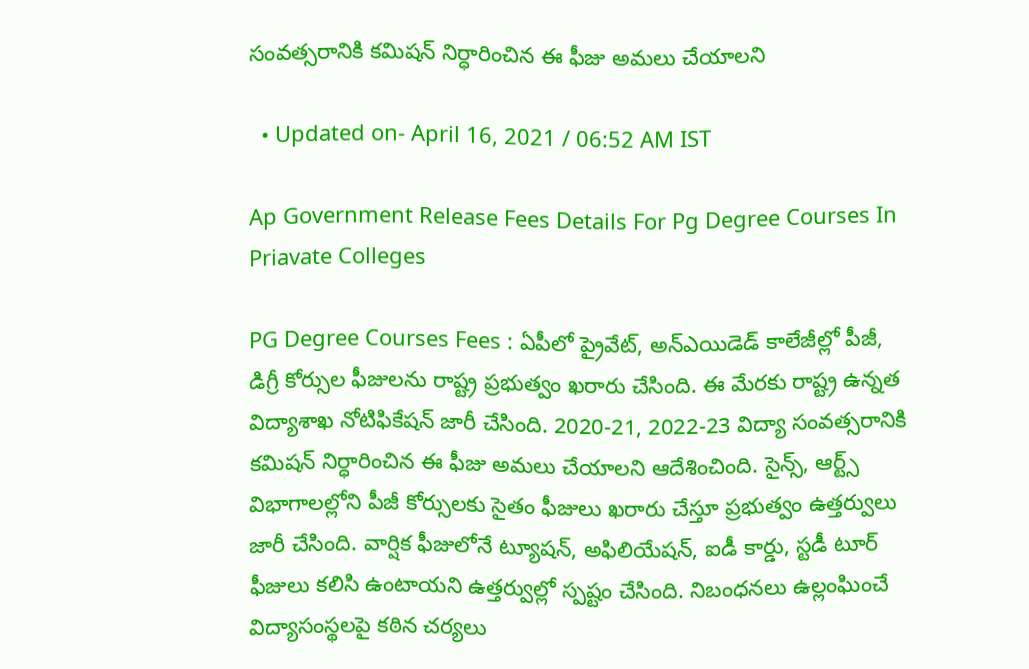సంవత్సరానికి కమిషన్ నిర్ధారించిన ఈ ఫీజు అమలు చేయాలని

  • Updated on- April 16, 2021 / 06:52 AM IST

Ap Government Release Fees Details For Pg Degree Courses In Priavate Colleges

PG Degree Courses Fees : ఏపీలో ప్రైవేట్, అన్‌ఎయిడెడ్‌ కాలేజీల్లో పీజీ, డిగ్రీ కోర్సుల ఫీజులను రాష్ట్ర ప్రభుత్వం ఖరారు చేసింది. ఈ మేరకు రాష్ట్ర ఉన్నత విద్యాశాఖ నోటిఫికేషన్‌ జారీ చేసింది. 2020-21, 2022-23 విద్యా సంవత్సరానికి కమిషన్ నిర్ధారించిన ఈ ఫీజు అమలు చేయాలని ఆదేశించింది. సైన్స్‌, ఆర్ట్స్‌ విభాగాలల్లోని పీజీ కోర్సులకు సైతం ఫీజులు ఖరారు చేస్తూ ప్రభుత్వం ఉత్తర్వులు జారీ చేసింది. వార్షిక ఫీజులోనే ట్యూషన్‌, అఫిలియేషన్‌, ఐడీ కార్డు, స్టడీ టూర్ ఫీజులు కలిసి ఉంటాయని ఉత్తర్వుల్లో స్పష్టం చేసింది. నిబంధనలు ఉల్లంఘించే విద్యాసంస్థలపై కఠిన చర్యలు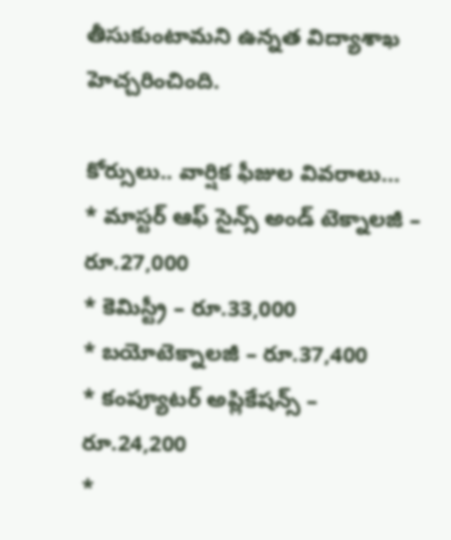తీసుకుంటామని ఉన్నత విద్యాశాఖ హెచ్చరించింది.

కోర్సులు.. వార్షిక ఫీజుల వివరాలు…
* మాస్టర్‌ ఆఫ్‌ సైన్స్‌ అండ్ టెక్నాలజీ – రూ.27,000
* కెమిస్ట్రీ – రూ.33,000
* బయోటెక్నాలజీ – రూ.37,400
* కంప్యూటర్‌ అప్లికేషన్స్‌ – రూ.24,200
*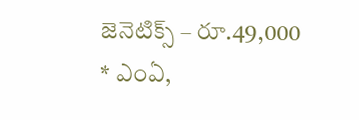జెనెటిక్స్‌ – రూ.49,000
* ఎంఏ,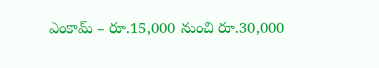ఎంకామ్‌ – రూ.15,000 నుంచి రూ.30,000